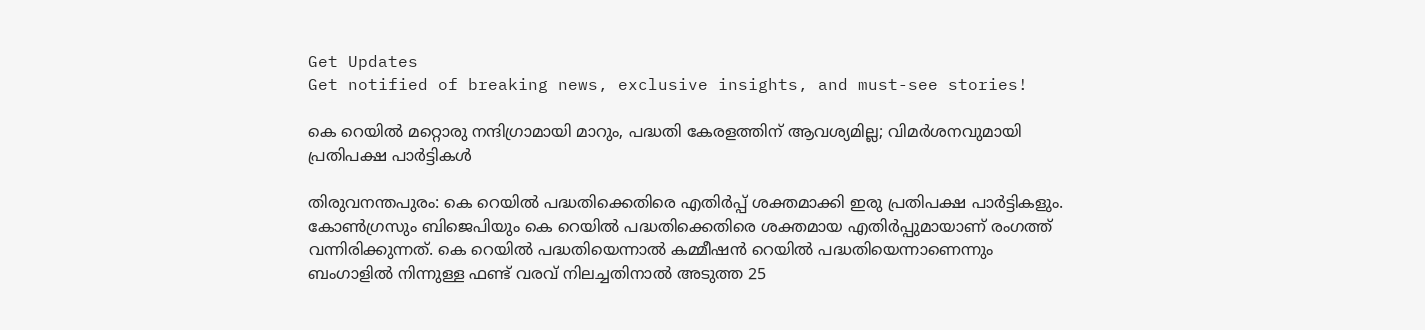Get Updates
Get notified of breaking news, exclusive insights, and must-see stories!

കെ റെയില്‍ മറ്റൊരു നന്ദിഗ്രാമായി മാറും, പദ്ധതി കേരളത്തിന് ആവശ്യമില്ല; വിമര്‍ശനവുമായി പ്രതിപക്ഷ പാര്‍ട്ടികള്‍

തിരുവനന്തപുരം: കെ റെയില്‍ പദ്ധതിക്കെതിരെ എതിര്‍പ്പ് ശക്തമാക്കി ഇരു പ്രതിപക്ഷ പാര്‍ട്ടികളും. കോണ്‍ഗ്രസും ബിജെപിയും കെ റെയില്‍ പദ്ധതിക്കെതിരെ ശക്തമായ എതിര്‍പ്പുമായാണ് രംഗത്ത് വന്നിരിക്കുന്നത്. കെ റെയില്‍ പദ്ധതിയെന്നാല്‍ കമ്മീഷന്‍ റെയില്‍ പദ്ധതിയെന്നാണെന്നും ബംഗാളില്‍ നിന്നുള്ള ഫണ്ട് വരവ് നിലച്ചതിനാല്‍ അടുത്ത 25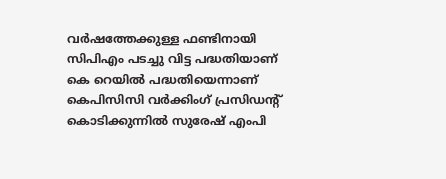വര്‍ഷത്തേക്കുള്ള ഫണ്ടിനായി സിപിഎം പടച്ചു വിട്ട പദ്ധതിയാണ് കെ റെയില്‍ പദ്ധതിയെന്നാണ് കെപിസിസി വര്‍ക്കിംഗ് പ്രസിഡന്റ് കൊടിക്കുന്നില്‍ സുരേഷ് എംപി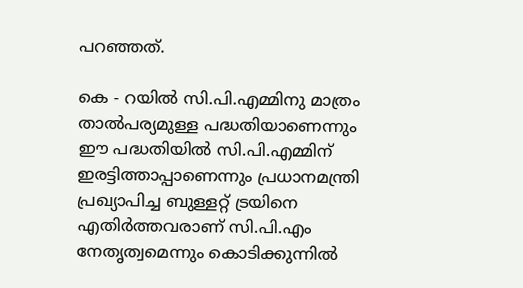പറഞ്ഞത്.

കെ - റയില്‍ സി.പി.എമ്മിനു മാത്രം താല്‍പര്യമുള്ള പദ്ധതിയാണെന്നും ഈ പദ്ധതിയില്‍ സി.പി.എമ്മിന് ഇരട്ടിത്താപ്പാണെന്നും പ്രധാനമന്ത്രി പ്രഖ്യാപിച്ച ബുള്ളറ്റ് ട്രയിനെ എതിര്‍ത്തവരാണ് സി.പി.എം നേതൃത്വമെന്നും കൊടിക്കുന്നില്‍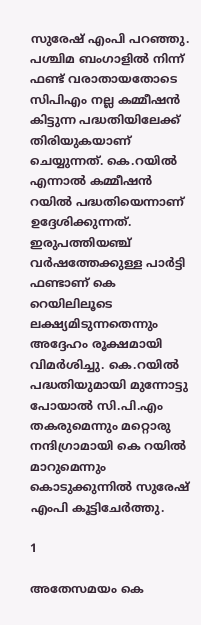സുരേഷ് എംപി പറഞ്ഞു. പശ്ചിമ ബംഗാളില്‍ നിന്ന് ഫണ്ട് വരാതായതോടെ സിപിഎം നല്ല കമ്മീഷന്‍ കിട്ടുന്ന പദ്ധതിയിലേക്ക് തിരിയുകയാണ് ചെയ്യുന്നത്. കെ.റയില്‍ എന്നാല്‍ കമ്മീഷന്‍ റയില്‍ പദ്ധതിയെന്നാണ് ഉദ്ദേശിക്കുന്നത്. ഇരുപത്തിയഞ്ച് വര്‍ഷത്തേക്കുള്ള പാര്‍ട്ടി ഫണ്ടാണ് കെ റെയിലിലൂടെ ലക്ഷ്യമിടുന്നതെന്നും അദ്ദേഹം രൂക്ഷമായി വിമര്‍ശിച്ചു. കെ.റയില്‍ പദ്ധതിയുമായി മുന്നോട്ടു പോയാല്‍ സി.പി.എം തകരുമെന്നും മറ്റൊരു നന്ദിഗ്രാമായി കെ റയില്‍ മാറുമെന്നും കൊടുക്കുന്നില്‍ സുരേഷ് എംപി കൂട്ടിചേര്‍ത്തു.

1

അതേസമയം കെ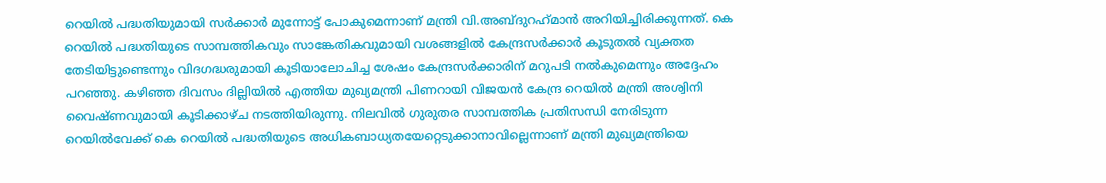റെയില്‍ പദ്ധതിയുമായി സര്‍ക്കാര്‍ മുന്നോട്ട് പോകുമെന്നാണ് മന്ത്രി വി.അബ്ദുറഹ്‌മാന്‍ അറിയിച്ചിരിക്കുന്നത്. കെ റെയില്‍ പദ്ധതിയുടെ സാമ്പത്തികവും സാങ്കേതികവുമായി വശങ്ങളില്‍ കേന്ദ്രസര്‍ക്കാര്‍ കൂടുതല്‍ വ്യക്തത തേടിയിട്ടുണ്ടെന്നും വിദഗദ്ധരുമായി കൂടിയാലോചിച്ച ശേഷം കേന്ദ്രസര്‍ക്കാരിന് മറുപടി നല്‍കുമെന്നും അദ്ദേഹം പറഞ്ഞു. കഴിഞ്ഞ ദിവസം ദില്ലിയില്‍ എത്തിയ മുഖ്യമന്ത്രി പിണറായി വിജയന്‍ കേന്ദ്ര റെയില്‍ മന്ത്രി അശ്വിനി വൈഷ്ണവുമായി കൂടിക്കാഴ്ച നടത്തിയിരുന്നു. നിലവില്‍ ഗുരുതര സാമ്പത്തിക പ്രതിസന്ധി നേരിടുന്ന റെയില്‍വേക്ക് കെ റെയില്‍ പദ്ധതിയുടെ അധികബാധ്യതയേറ്റെടുക്കാനാവില്ലെന്നാണ് മന്ത്രി മുഖ്യമന്ത്രിയെ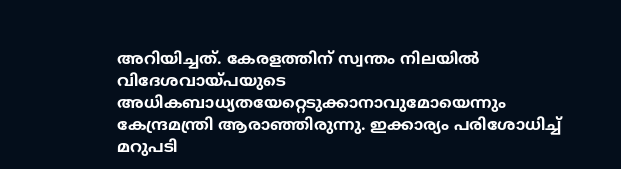അറിയിച്ചത്. കേരളത്തിന് സ്വന്തം നിലയില്‍ വിദേശവായ്പയുടെ അധികബാധ്യതയേറ്റെടുക്കാനാവുമോയെന്നും കേന്ദ്രമന്ത്രി ആരാഞ്ഞിരുന്നു. ഇക്കാര്യം പരിശോധിച്ച് മറുപടി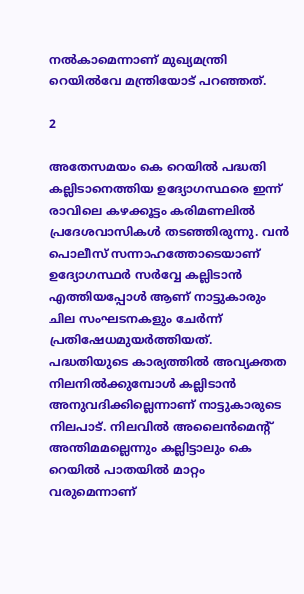നല്‍കാമെന്നാണ് മുഖ്യമന്ത്രി റെയില്‍വേ മന്ത്രിയോട് പറഞ്ഞത്.

2

അതേസമയം കെ റെയില്‍ പദ്ധതി കല്ലിടാനെത്തിയ ഉദ്യോഗസ്ഥരെ ഇന്ന് രാവിലെ കഴക്കൂട്ടം കരിമണലില്‍ പ്രദേശവാസികള്‍ തടഞ്ഞിരുന്നു. വന്‍ പൊലീസ് സന്നാഹത്തോടെയാണ് ഉദ്യോഗസ്ഥര്‍ സര്‍വ്വേ കല്ലിടാന്‍ എത്തിയപ്പോള്‍ ആണ് നാട്ടുകാരും ചില സംഘടനകളും ചേര്‍ന്ന് പ്രതിഷേധമുയര്‍ത്തിയത്. പദ്ധതിയുടെ കാര്യത്തില്‍ അവ്യക്തത നിലനില്‍ക്കുമ്പോള്‍ കല്ലിടാന്‍ അനുവദിക്കില്ലെന്നാണ് നാട്ടുകാരുടെ നിലപാട്. നിലവില്‍ അലൈന്‍മെന്റ് അന്തിമമല്ലെന്നും കല്ലിട്ടാലും കെ റെയില്‍ പാതയില്‍ മാറ്റം വരുമെന്നാണ്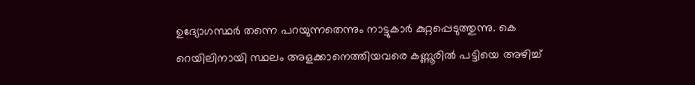ഉദ്യോഗസ്ഥര്‍ തന്നെ പറയുന്നതെന്നും നാട്ടുകാര്‍ കുറ്റപ്പെടുത്തുന്നു. കെ റെയിലിനായി സ്ഥലം അളക്കാനെത്തിയവരെ കണ്ണൂരില്‍ പട്ടിയെ അഴിച്ച്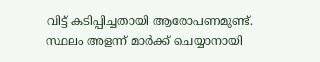വിട്ട് കടിപ്പിച്ചതായി ആരോപണമുണ്ട്. സ്ഥലം അളന്ന് മാര്‍ക്ക് ചെയ്യാനായി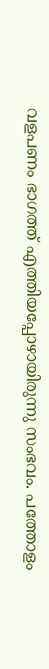വളപണം ഭാഗത്ത് എത്തിയപ്പോഴായിരുന്നു സംഭവം. പത്തോളം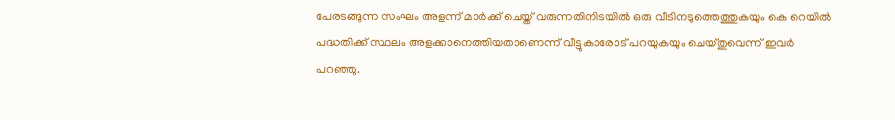പേരടങ്ങുന്ന സംഘം അളന്ന് മാര്‍ക്ക് ചെയ്ത് വരുന്നതിനിടയില്‍ ഒരു വീടിനടുത്തെത്തുകയും കെ റെയില്‍ പദ്ധതിക്ക് സ്ഥലം അളക്കാനെത്തിയതാണെന്ന് വീട്ടുകാരോട് പറയുകയും ചെയ്തുവെന്ന് ഇവര്‍ പറഞ്ഞു.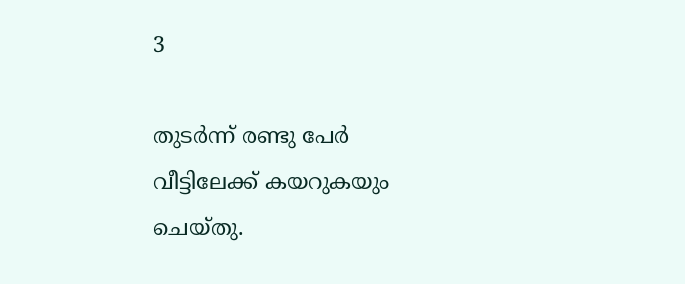3

തുടര്‍ന്ന് രണ്ടു പേര്‍ വീട്ടിലേക്ക് കയറുകയും ചെയ്തു.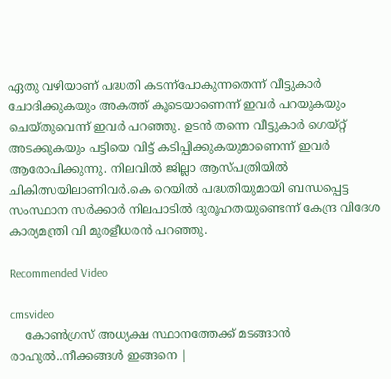ഏതു വഴിയാണ് പദ്ധതി കടന്ന്‌പോകുന്നതെന്ന് വീട്ടുകാര്‍ ചോദിക്കുകയും അകത്ത് കൂടെയാണെന്ന് ഇവര്‍ പറയുകയും ചെയ്തുവെന്ന് ഇവര്‍ പറഞ്ഞു. ഉടന്‍ തന്നെ വീട്ടുകാര്‍ ഗെയ്റ്റ് അടക്കുകയും പട്ടിയെ വിട്ട് കടിപ്പിക്കുകയുമാണെന്ന് ഇവര്‍ ആരോപിക്കുന്നു. നിലവില്‍ ജില്ലാ ആസ്പത്രിയില്‍ ചികിത്സയിലാണിവര്‍.കെ റെയില്‍ പദ്ധതിയുമായി ബന്ധപ്പെട്ട സംസ്ഥാന സര്‍ക്കാര്‍ നിലപാടില്‍ ദുരൂഹതയുണ്ടെന്ന് കേന്ദ്ര വിദേശ കാര്യമന്ത്രി വി മുരളീധരന്‍ പറഞ്ഞു.

Recommended Video

cmsvideo
    കോൺഗ്രസ് അധ്യക്ഷ സ്ഥാനത്തേക്ക് മടങ്ങാന്‍ രാഹുല്‍..നീക്കങ്ങൾ ഇങ്ങനെ |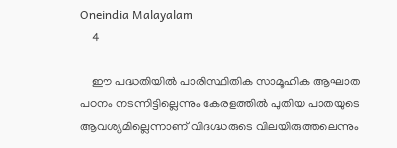Oneindia Malayalam
    4

    ഈ പദ്ധതിയില്‍ പാരിസ്ഥിതിക സാമൂഹിക ആഘാത പഠനം നടന്നിട്ടില്ലെന്നും കേരളത്തില്‍ പുതിയ പാതയുടെ ആവശ്യമില്ലെന്നാണ് വിദഗ്ദ്ധരുടെ വിലയിരുത്തലെന്നും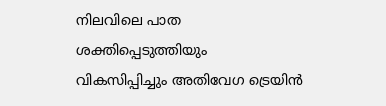നിലവിലെ പാത ശക്തിപ്പെടുത്തിയും വികസിപ്പിച്ചും അതിവേഗ ട്രെയിന്‍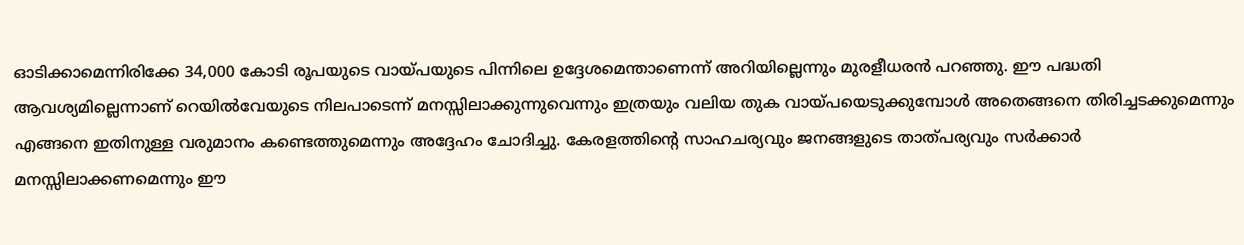ഓടിക്കാമെന്നിരിക്കേ 34,000 കോടി രൂപയുടെ വായ്പയുടെ പിന്നിലെ ഉദ്ദേശമെന്താണെന്ന് അറിയില്ലെന്നും മുരളീധരന്‍ പറഞ്ഞു. ഈ പദ്ധതി ആവശ്യമില്ലെന്നാണ് റെയില്‍വേയുടെ നിലപാടെന്ന് മനസ്സിലാക്കുന്നുവെന്നും ഇത്രയും വലിയ തുക വായ്പയെടുക്കുമ്പോള്‍ അതെങ്ങനെ തിരിച്ചടക്കുമെന്നും എങ്ങനെ ഇതിനുള്ള വരുമാനം കണ്ടെത്തുമെന്നും അദ്ദേഹം ചോദിച്ചു. കേരളത്തിന്റെ സാഹചര്യവും ജനങ്ങളുടെ താത്പര്യവും സര്‍ക്കാര്‍ മനസ്സിലാക്കണമെന്നും ഈ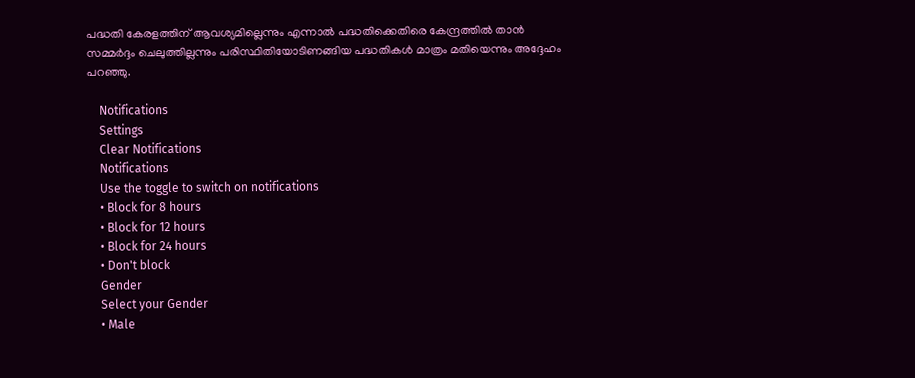പദ്ധതി കേരളത്തിന് ആവശ്യമില്ലെന്നും എന്നാല്‍ പദ്ധതിക്കെതിരെ കേന്ദ്രത്തില്‍ താന്‍ സമ്മര്‍ദ്ദം ചെലുത്തില്ലന്നും പരിസ്ഥിതിയോടിണങ്ങിയ പദ്ധതികള്‍ മാത്രം മതിയെന്നും അദ്ദേഹം പറഞ്ഞു.

    Notifications
    Settings
    Clear Notifications
    Notifications
    Use the toggle to switch on notifications
    • Block for 8 hours
    • Block for 12 hours
    • Block for 24 hours
    • Don't block
    Gender
    Select your Gender
    • Male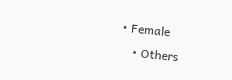• Female
    • Others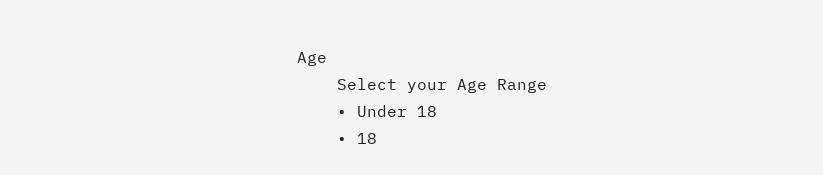Age
    Select your Age Range
    • Under 18
    • 18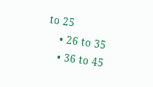to 25
    • 26 to 35
    • 36 to 45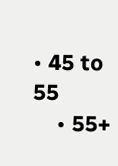• 45 to 55
    • 55+